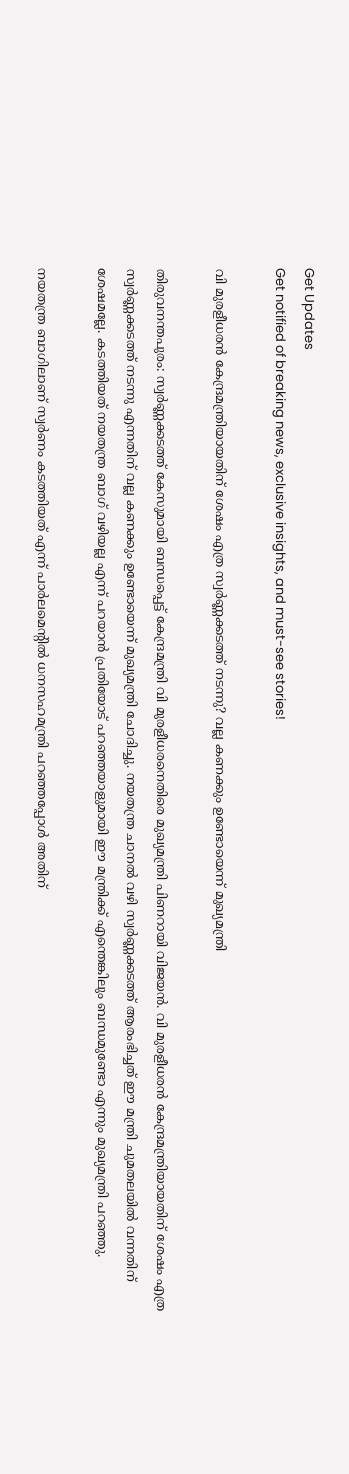Get Updates
Get notified of breaking news, exclusive insights, and must-see stories!

വി മുരളീധരന്‍ കേന്ദ്രമന്ത്രിയായതിന് ശേഷം എത്ര സ്വര്‍ണ്ണക്കടത്ത് നടന്നു? വല്ല കണക്കും ഉണ്ടോയെന്ന് മുഖ്യമന്ത്രി

തിരുവനന്തപുരം: സ്വര്‍ണ്ണക്കടത്ത് കേസുമായി ബന്ധപ്പെട്ട് കേന്ദ്രമന്ത്രി വി മുരളീധരനെതിരെ മുഖ്യമന്ത്രി പിണറായി വിജയന്‍. വി മുരളീധരന്‍ കേന്ദ്രമന്ത്രിയായതിന് ശേഷം എത്ര സ്വര്‍ണ്ണക്കടത്ത് നടന്നു എന്നതിന് വല്ല കണക്കും ഉണ്ടോയെന്ന് മുഖ്യമന്ത്രി ചോദിച്ചു. നയതന്ത്ര ചാനല്‍ വഴി സ്വര്‍ണ്ണക്കടത്ത് ആരംഭിച്ചത് ഈ മന്ത്രി ചുമതലയില്‍ വന്നതിന് ശേഷമല്ലേ. കടത്തിയത് നയതന്ത്ര ബാഗ് വഴിയല്ല എന്ന് പറയാന്‍ പ്രതിയോട് പറഞ്ഞയാളുമായി ഈ മന്ത്രിക്ക് എന്തെങ്കിലും ബന്ധമുണ്ടോ എന്നും മുഖ്യമന്ത്രി പറഞ്ഞു.

നയതന്ത്ര ബാഗിലാണ് സ്വര്‍ണം കടത്തിയത് എന്ന് പാര്‍ലമെന്റില്‍ ധനസഹമന്ത്രി പറഞ്ഞപ്പോള്‍ അതിന്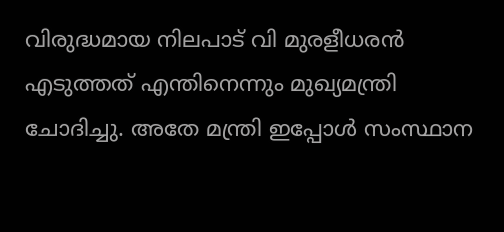വിരുദ്ധമായ നിലപാട് വി മുരളീധരന്‍ എടുത്തത് എന്തിനെന്നും മുഖ്യമന്ത്രി ചോദിച്ചു. അതേ മന്ത്രി ഇപ്പോള്‍ സംസ്ഥാന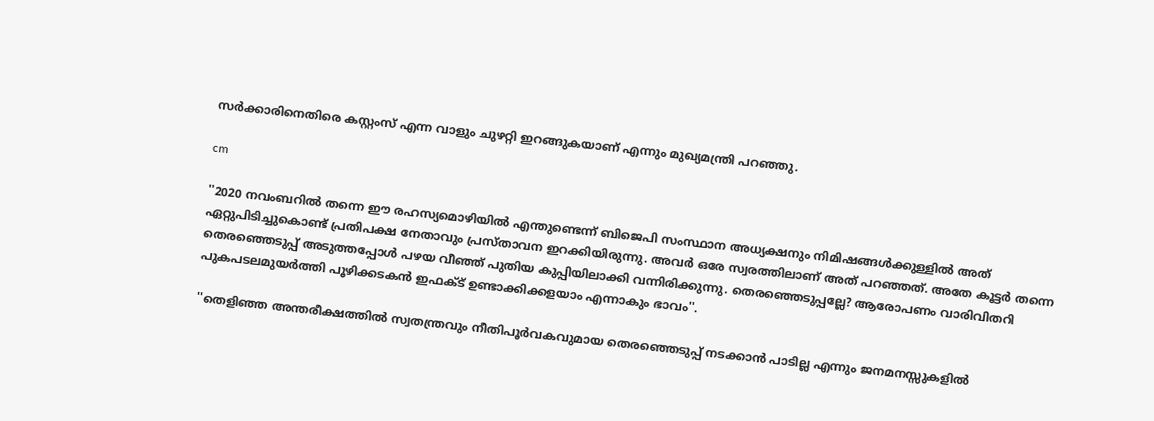സര്‍ക്കാരിനെതിരെ കസ്റ്റംസ് എന്ന വാളും ചുഴറ്റി ഇറങ്ങുകയാണ് എന്നും മുഖ്യമന്ത്രി പറഞ്ഞു.

cm

''2020 നവംബറില്‍ തന്നെ ഈ രഹസ്യമൊഴിയില്‍ എന്തുണ്ടെന്ന് ബിജെപി സംസ്ഥാന അധ്യക്ഷനും നിമിഷങ്ങള്‍ക്കുള്ളില്‍ അത് ഏറ്റുപിടിച്ചുകൊണ്ട് പ്രതിപക്ഷ നേതാവും പ്രസ്താവന ഇറക്കിയിരുന്നു. അവര്‍ ഒരേ സ്വരത്തിലാണ് അത് പറഞ്ഞത്. അതേ കൂട്ടര്‍ തന്നെ തെരഞ്ഞെടുപ്പ് അടുത്തപ്പോള്‍ പഴയ വീഞ്ഞ് പുതിയ കുപ്പിയിലാക്കി വന്നിരിക്കുന്നു. തെരഞ്ഞെടുപ്പല്ലേ? ആരോപണം വാരിവിതറി പുകപടലമുയര്‍ത്തി പൂഴിക്കടകന്‍ ഇഫക്ട് ഉണ്ടാക്കിക്കളയാം എന്നാകും ഭാവം''.

''തെളിഞ്ഞ അന്തരീക്ഷത്തില്‍ സ്വതന്ത്രവും നീതിപൂര്‍വകവുമായ തെരഞ്ഞെടുപ്പ് നടക്കാന്‍ പാടില്ല എന്നും ജനമനസ്സുകളില്‍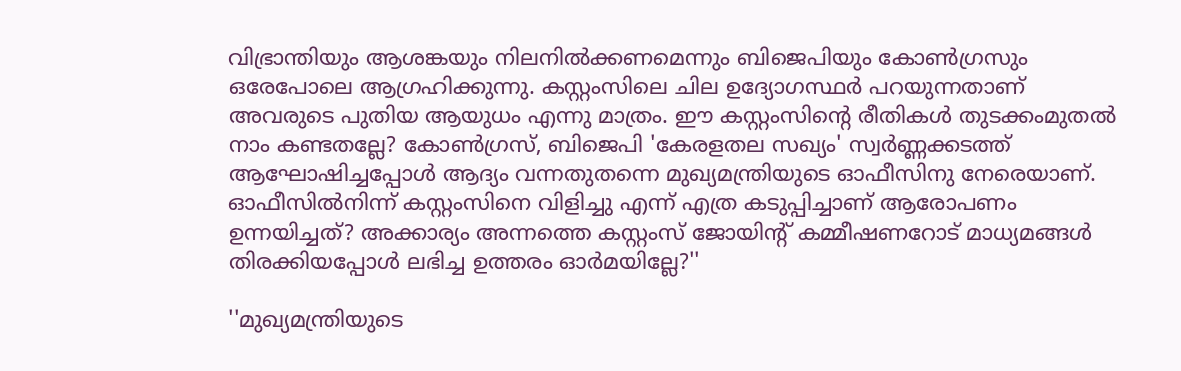വിഭ്രാന്തിയും ആശങ്കയും നിലനില്‍ക്കണമെന്നും ബിജെപിയും കോണ്‍ഗ്രസും ഒരേപോലെ ആഗ്രഹിക്കുന്നു. കസ്റ്റംസിലെ ചില ഉദ്യോഗസ്ഥര്‍ പറയുന്നതാണ് അവരുടെ പുതിയ ആയുധം എന്നു മാത്രം. ഈ കസ്റ്റംസിന്‍റെ രീതികള്‍ തുടക്കംമുതല്‍ നാം കണ്ടതല്ലേ? കോണ്‍ഗ്രസ്, ബിജെപി 'കേരളതല സഖ്യം' സ്വര്‍ണ്ണക്കടത്ത് ആഘോഷിച്ചപ്പോള്‍ ആദ്യം വന്നതുതന്നെ മുഖ്യമന്ത്രിയുടെ ഓഫീസിനു നേരെയാണ്. ഓഫീസില്‍നിന്ന് കസ്റ്റംസിനെ വിളിച്ചു എന്ന് എത്ര കടുപ്പിച്ചാണ് ആരോപണം ഉന്നയിച്ചത്? അക്കാര്യം അന്നത്തെ കസ്റ്റംസ് ജോയിന്‍റ് കമ്മീഷണറോട് മാധ്യമങ്ങള്‍ തിരക്കിയപ്പോള്‍ ലഭിച്ച ഉത്തരം ഓര്‍മയില്ലേ?''

''മുഖ്യമന്ത്രിയുടെ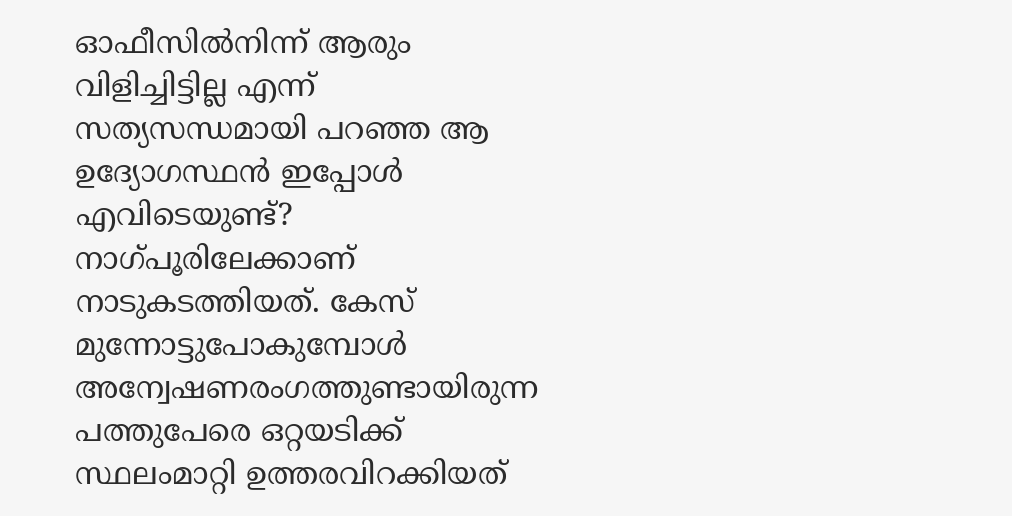ഓഫീസില്‍നിന്ന് ആരും വിളിച്ചിട്ടില്ല എന്ന് സത്യസന്ധമായി പറഞ്ഞ ആ ഉദ്യോഗസ്ഥന്‍ ഇപ്പോള്‍ എവിടെയുണ്ട്? നാഗ്പൂരിലേക്കാണ് നാടുകടത്തിയത്. കേസ് മുന്നോട്ടുപോകുമ്പോള്‍ അന്വേഷണരംഗത്തുണ്ടായിരുന്ന പത്തുപേരെ ഒറ്റയടിക്ക് സ്ഥലംമാറ്റി ഉത്തരവിറക്കിയത്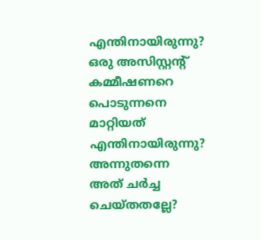എന്തിനായിരുന്നു? ഒരു അസിസ്റ്റന്‍റ് കമ്മീഷണറെ പൊടുന്നനെ മാറ്റിയത് എന്തിനായിരുന്നു? അന്നുതന്നെ അത് ചര്‍ച്ച ചെയ്തതല്ലേ?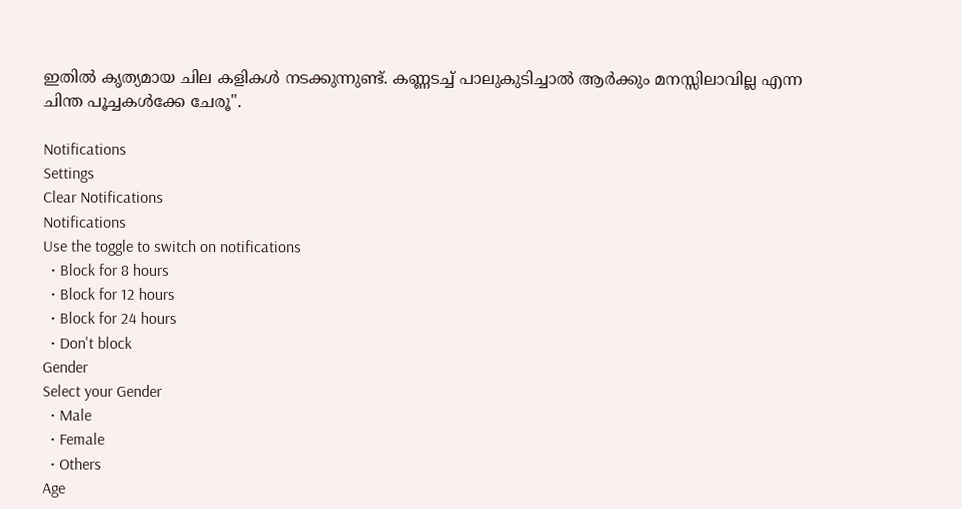ഇതില്‍ കൃത്യമായ ചില കളികള്‍ നടക്കുന്നുണ്ട്. കണ്ണടച്ച് പാലുകുടിച്ചാല്‍ ആര്‍ക്കും മനസ്സിലാവില്ല എന്ന ചിന്ത പൂച്ചകള്‍ക്കേ ചേരൂ''.

Notifications
Settings
Clear Notifications
Notifications
Use the toggle to switch on notifications
  • Block for 8 hours
  • Block for 12 hours
  • Block for 24 hours
  • Don't block
Gender
Select your Gender
  • Male
  • Female
  • Others
Age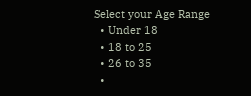Select your Age Range
  • Under 18
  • 18 to 25
  • 26 to 35
  •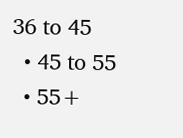36 to 45
  • 45 to 55
  • 55+